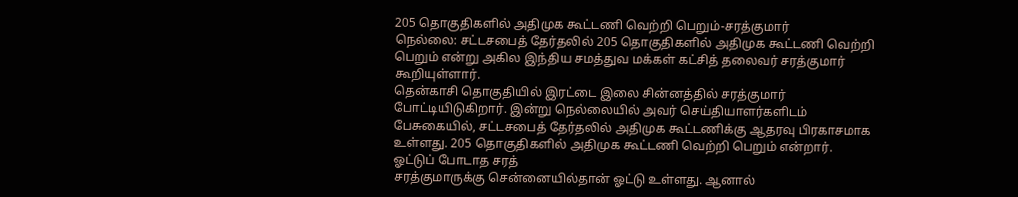205 தொகுதிகளில் அதிமுக கூட்டணி வெற்றி பெறும்-சரத்குமார்
நெல்லை: சட்டசபைத் தேர்தலில் 205 தொகுதிகளில் அதிமுக கூட்டணி வெற்றி பெறும் என்று அகில இந்திய சமத்துவ மக்கள் கட்சித் தலைவர் சரத்குமார் கூறியுள்ளார்.
தென்காசி தொகுதியில் இரட்டை இலை சின்னத்தில் சரத்குமார் போட்டியிடுகிறார். இன்று நெல்லையில் அவர் செய்தியாளர்களிடம் பேசுகையில், சட்டசபைத் தேர்தலில் அதிமுக கூட்டணிக்கு ஆதரவு பிரகாசமாக உள்ளது. 205 தொகுதிகளில் அதிமுக கூட்டணி வெற்றி பெறும் என்றார்.
ஓட்டுப் போடாத சரத்
சரத்குமாருக்கு சென்னையில்தான் ஓட்டு உள்ளது. ஆனால்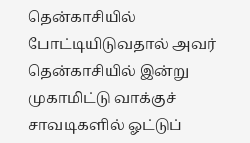தென்காசியில் போட்டியிடுவதால் அவர் தென்காசியில் இன்று முகாமிட்டு வாக்குச் சாவடிகளில் ஓட்டுப்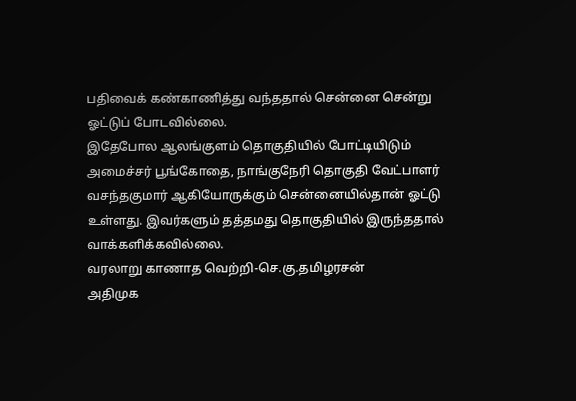பதிவைக் கண்காணித்து வந்ததால் சென்னை சென்று ஓட்டுப் போடவில்லை.
இதேபோல ஆலங்குளம் தொகுதியில் போட்டியிடும் அமைச்சர் பூங்கோதை, நாங்குநேரி தொகுதி வேட்பாளர் வசந்தகுமார் ஆகியோருக்கும் சென்னையில்தான் ஓட்டு உள்ளது. இவர்களும் தத்தமது தொகுதியில் இருந்ததால் வாக்களிக்கவில்லை.
வரலாறு காணாத வெற்றி-செ.கு.தமிழரசன்
அதிமுக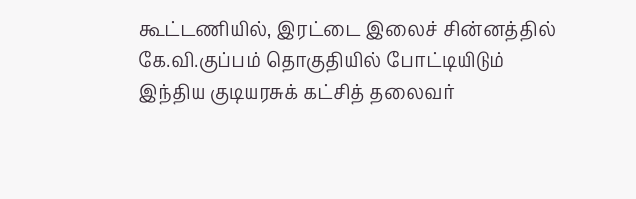கூட்டணியில், இரட்டை இலைச் சின்னத்தில் கே.வி.குப்பம் தொகுதியில் போட்டியிடும் இந்திய குடியரசுக் கட்சித் தலைவர்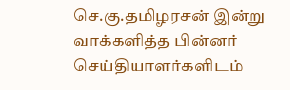செ.கு.தமிழரசன் இன்று வாக்களித்த பின்னர் செய்தியாளர்களிடம்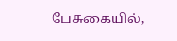பேசுகையில்,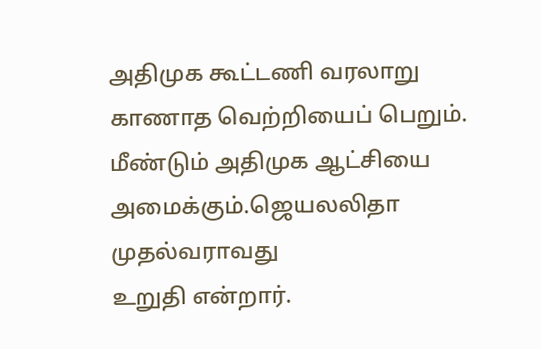அதிமுக கூட்டணி வரலாறு காணாத வெற்றியைப் பெறும். மீண்டும் அதிமுக ஆட்சியை அமைக்கும்.ஜெயலலிதா முதல்வராவது
உறுதி என்றார்.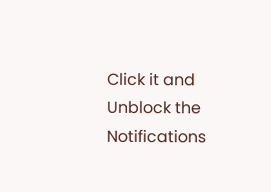Click it and Unblock the Notifications